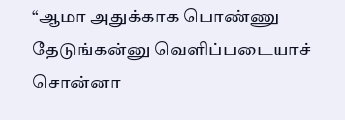“ஆமா அதுக்காக பொண்ணு தேடுங்கன்னு வெளிப்படையாச் சொன்னா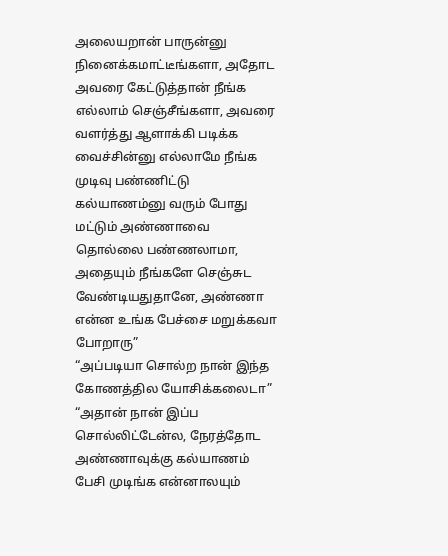அலையறான் பாருன்னு நினைக்கமாட்டீங்களா, அதோட அவரை கேட்டுத்தான் நீங்க எல்லாம் செஞ்சீங்களா, அவரை வளர்த்து ஆளாக்கி படிக்க வைச்சின்னு எல்லாமே நீங்க முடிவு பண்ணிட்டு கல்யாணம்னு வரும் போது மட்டும் அண்ணாவை தொல்லை பண்ணலாமா, அதையும் நீங்களே செஞ்சுட வேண்டியதுதானே, அண்ணா என்ன உங்க பேச்சை மறுக்கவா போறாரு”
“அப்படியா சொல்ற நான் இந்த கோணத்தில யோசிக்கலைடா”
“அதான் நான் இப்ப சொல்லிட்டேன்ல, நேரத்தோட அண்ணாவுக்கு கல்யாணம் பேசி முடிங்க என்னாலயும்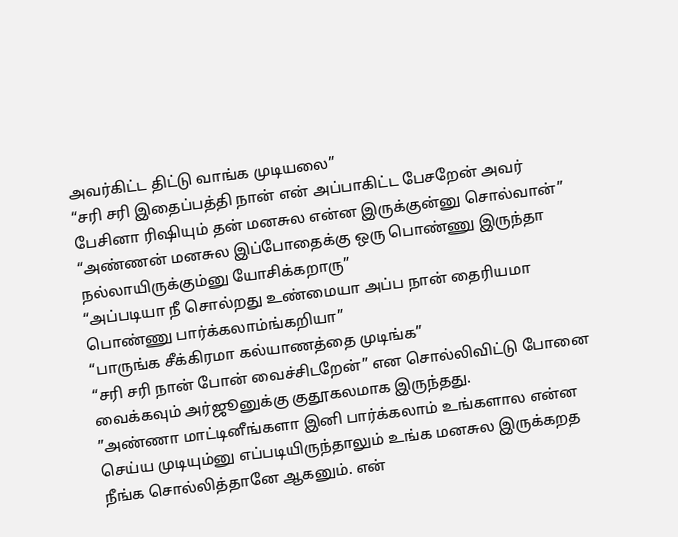அவர்கிட்ட திட்டு வாங்க முடியலை”
“சரி சரி இதைப்பத்தி நான் என் அப்பாகிட்ட பேசறேன் அவர் பேசினா ரிஷியும் தன் மனசுல என்ன இருக்குன்னு சொல்வான்”
“அண்ணன் மனசுல இப்போதைக்கு ஒரு பொண்ணு இருந்தா நல்லாயிருக்கும்னு யோசிக்கறாரு”
“அப்படியா நீ சொல்றது உண்மையா அப்ப நான் தைரியமா பொண்ணு பார்க்கலாம்ங்கறியா”
“பாருங்க சீக்கிரமா கல்யாணத்தை முடிங்க”
“சரி சரி நான் போன் வைச்சிடறேன்” என சொல்லிவிட்டு போனை வைக்கவும் அர்ஜூனுக்கு குதூகலமாக இருந்தது.
”அண்ணா மாட்டினீங்களா இனி பார்க்கலாம் உங்களால என்ன செய்ய முடியும்னு எப்படியிருந்தாலும் உங்க மனசுல இருக்கறத நீங்க சொல்லித்தானே ஆகனும். என்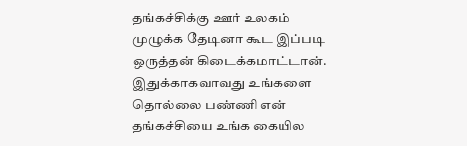தங்கச்சிக்கு ஊர் உலகம் முழுக்க தேடினா கூட இப்படி ஒருத்தன் கிடைக்கமாட்டான். இதுக்காகவாவது உங்களை தொல்லை பண்ணி என் தங்கச்சியை உங்க கையில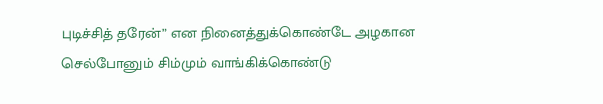புடிச்சித் தரேன்” என நினைத்துக்கொண்டே அழகான செல்போனும் சிம்மும் வாங்கிக்கொண்டு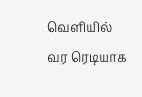வெளியில் வர ரெடியாக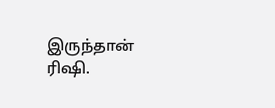இருந்தான் ரிஷி.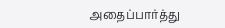அதைப்பார்த்து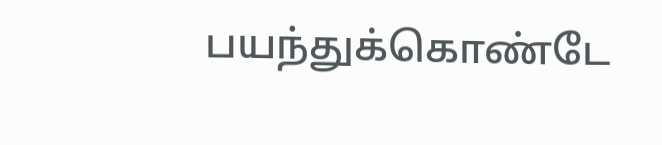பயந்துக்கொண்டே